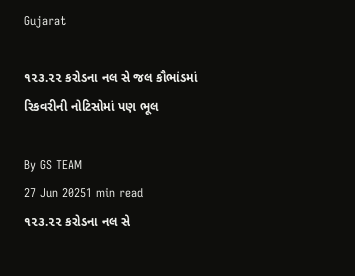Gujarat

૧૨૩.૨૨ કરોડના નલ સે જલ કૌભાંડમાં રિકવરીની નોટિસોમાં પણ ભૂલ

By GS TEAM
27 Jun 20251 min read
૧૨૩.૨૨ કરોડના નલ સે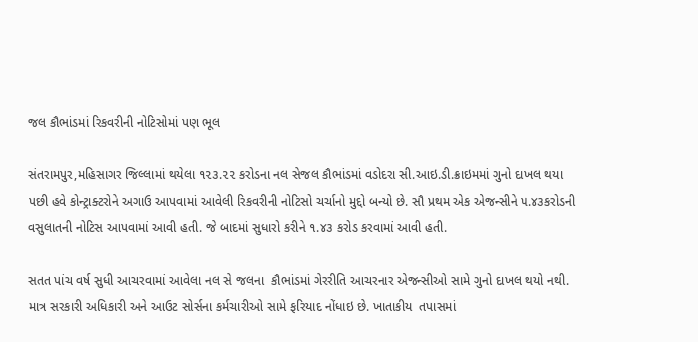જલ કૌભાંડમાં રિકવરીની નોટિસોમાં પણ ભૂલ

સંતરામપુર,મહિસાગર જિલ્લામાં થયેલા ૧૨૩.૨૨ કરોડના નલ સેજલ કૌભાંડમાં વડોદરા સી.આઇ.ડી.ક્રાઇમમાં ગુનો દાખલ થયા પછી હવે કોન્ટ્રાક્ટરોને અગાઉ આપવામાં આવેલી રિકવરીની નોટિસો ચર્ચાનો મુદ્દો બન્યો છે. સૌ પ્રથમ એક એજન્સીને ૫.૪૩કરોડની વસુલાતની નોટિસ આપવામાં આવી હતી. જે બાદમાં સુધારો કરીને ૧.૪૩ કરોડ કરવામાં આવી હતી.

સતત પાંચ વર્ષ સુધી આચરવામાં આવેલા નલ સે જલના  કૌભાંડમાં ગેરરીતિ આચરનાર એજન્સીઓ સામે ગુનો દાખલ થયો નથી. માત્ર સરકારી અધિકારી અને આઉટ સોર્સના કર્મચારીઓ સામે ફરિયાદ નોંધાઇ છે. ખાતાકીય  તપાસમાં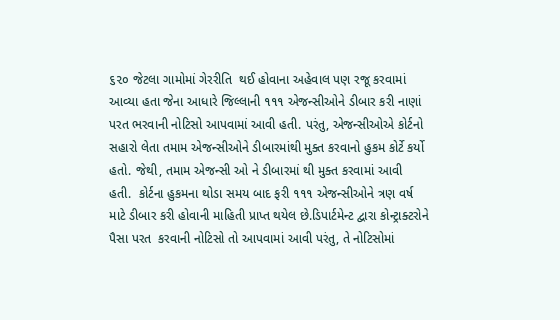૬૨૦ જેટલા ગામોમાં ગેરરીતિ  થઈ હોવાના અહેવાલ પણ રજૂ કરવામાં આવ્યા હતા જેના આધારે જિલ્લાની ૧૧૧ એજન્સીઓને ડીબાર કરી નાણાં પરત ભરવાની નોટિસો આપવામાં આવી હતી. પરંતુ, એજન્સીઓએ કોર્ટનો સહારો લેતા તમામ એજન્સીઓને ડીબારમાંથી મુક્ત કરવાનો હુકમ કોર્ટે કર્યો હતો. જેથી, તમામ એજન્સી ઓ ને ડીબારમાં થી મુક્ત કરવામાં આવી  હતી.  કોર્ટના હુકમના થોડા સમય બાદ ફરી ૧૧૧ એજન્સીઓને ત્રણ વર્ષ માટે ડીબાર કરી હોવાની માહિતી પ્રાપ્ત થયેલ છે.ડિપાર્ટમેન્ટ દ્વારા કોન્ટ્રાક્ટરોને પૈસા પરત  કરવાની નોટિસો તો આપવામાં આવી પરંતુ, તે નોટિસોમાં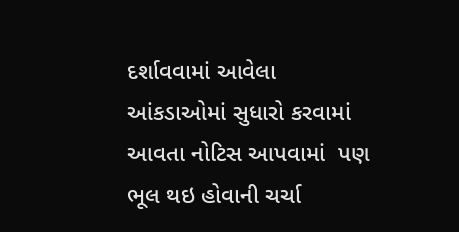દર્શાવવામાં આવેલા આંકડાઓમાં સુધારો કરવામાં આવતા નોટિસ આપવામાં  પણ ભૂલ થઇ હોવાની ચર્ચા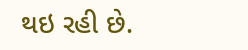થઇ રહી છે.